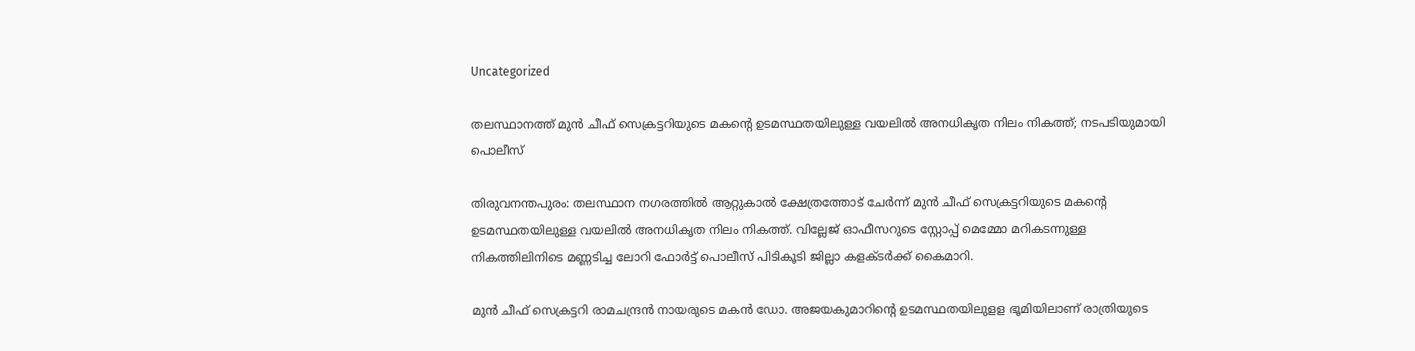Uncategorized

തലസ്ഥാനത്ത് മുൻ ചീഫ് സെക്രട്ടറിയുടെ മകന്റെ ഉടമസ്ഥതയിലുള്ള വയലിൽ അനധികൃത നിലം നികത്ത്; നടപടിയുമായി പൊലീസ്

തിരുവനന്തപുരം: തലസ്ഥാന നഗരത്തില്‍ ആറ്റുകാല്‍ ക്ഷേത്രത്തോട് ചേര്‍ന്ന് മുന്‍ ചീഫ് സെക്രട്ടറിയുടെ മകന്റെ ഉടമസ്ഥതയിലുള്ള വയലില്‍ അനധികൃത നിലം നികത്ത്. വില്ലേജ് ഓഫീസറുടെ സ്റ്റോപ്പ് മെമ്മോ മറികടന്നുള്ള നികത്തിലിനിടെ മണ്ണടിച്ച ലോറി ഫോര്‍ട്ട് പൊലീസ് പിടികൂടി ജില്ലാ കളക്ടര്‍ക്ക് കൈമാറി.

മുന്‍ ചീഫ് സെക്രട്ടറി രാമചന്ദ്രന്‍ നായരുടെ മകന്‍ ഡോ. അജയകുമാറിന്റെ ഉടമസ്ഥതയിലുളള ഭൂമിയിലാണ് രാത്രിയുടെ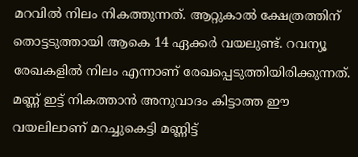മറവില്‍ നിലം നികത്തുന്നത്. ആറ്റുകാല്‍ ക്ഷേത്രത്തിന് തൊട്ടടുത്തായി ആകെ 14 ഏക്കര്‍ വയലുണ്ട്. റവന്യൂ രേഖകളില്‍ നിലം എന്നാണ് രേഖപ്പെടുത്തിയിരിക്കുന്നത്. മണ്ണ് ഇട്ട് നികത്താന്‍ അനുവാദം കിട്ടാത്ത ഈ വയലിലാണ് മറച്ചുകെട്ടി മണ്ണിട്ട്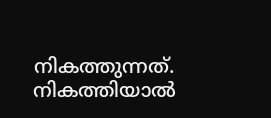നികത്തുന്നത്. നികത്തിയാല്‍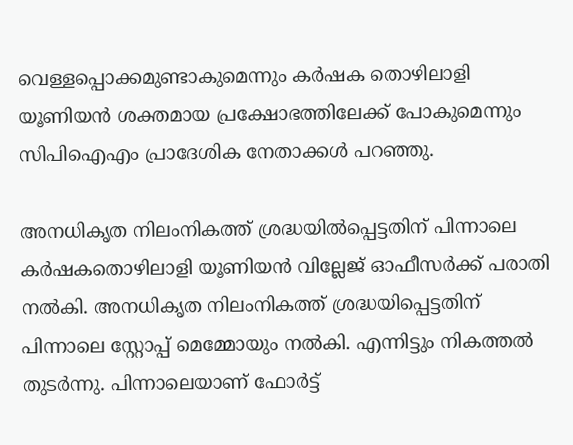വെള്ളപ്പൊക്കമുണ്ടാകുമെന്നും കര്‍ഷക തൊഴിലാളി യൂണിയന്‍ ശക്തമായ പ്രക്ഷോഭത്തിലേക്ക് പോകുമെന്നും സിപിഐഎം പ്രാദേശിക നേതാക്കള്‍ പറഞ്ഞു.

അനധികൃത നിലംനികത്ത് ശ്രദ്ധയില്‍പ്പെട്ടതിന് പിന്നാലെ കര്‍ഷകതൊഴിലാളി യൂണിയന്‍ വില്ലേജ് ഓഫീസര്‍ക്ക് പരാതി നല്‍കി. അനധികൃത നിലംനികത്ത് ശ്രദ്ധയിപ്പെട്ടതിന് പിന്നാലെ സ്റ്റോപ്പ് മെമ്മോയും നല്‍കി. എന്നിട്ടും നികത്തല്‍ തുടര്‍ന്നു. പിന്നാലെയാണ് ഫോര്‍ട്ട്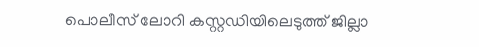പൊലീസ് ലോറി കസ്റ്റഡിയിലെടുത്ത് ജില്ലാ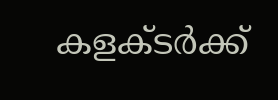കളക്ടര്‍ക്ക്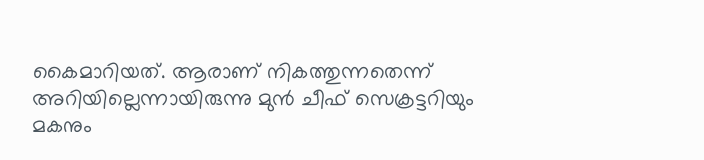കൈമാറിയത്. ആരാണ് നികത്തുന്നതെന്ന് അറിയില്ലെന്നായിരുന്നു മുന്‍ ചീഫ് സെക്രട്ടറിയും മകനും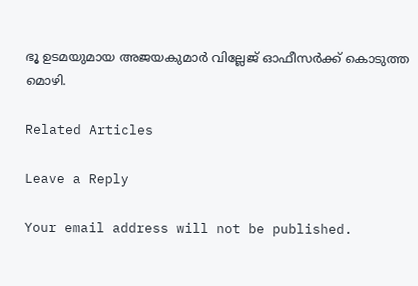ഭൂ ഉടമയുമായ അജയകുമാര്‍ വില്ലേജ് ഓഫീസര്‍ക്ക് കൊടുത്ത മൊഴി.

Related Articles

Leave a Reply

Your email address will not be published.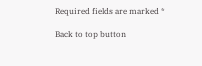Required fields are marked *

Back to top button